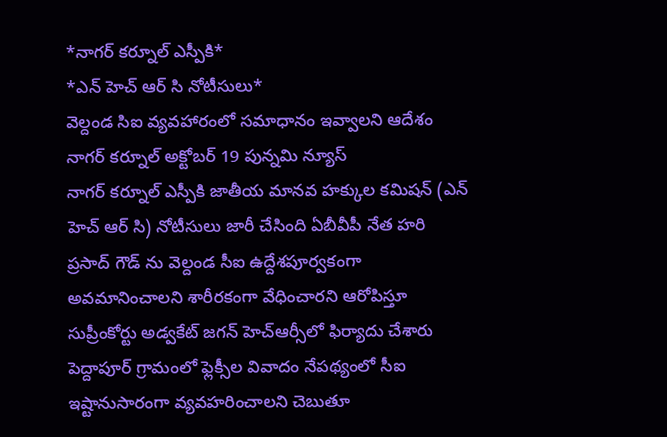*నాగర్ కర్నూల్ ఎస్పీకి*
*ఎన్ హెచ్ ఆర్ సి నోటీసులు*
వెల్దండ సిఐ వ్యవహారంలో సమాధానం ఇవ్వాలని ఆదేశం
నాగర్ కర్నూల్ అక్టోబర్ 19 పున్నమి న్యూస్
నాగర్ కర్నూల్ ఎస్పీకి జాతీయ మానవ హక్కుల కమిషన్ (ఎన్ హెచ్ ఆర్ సి) నోటీసులు జారీ చేసింది ఏబీవీపీ నేత హరి ప్రసాద్ గౌడ్ ను వెల్దండ సీఐ ఉద్దేశపూర్వకంగా అవమానించాలని శారీరకంగా వేధించారని ఆరోపిస్తూ సుప్రీంకోర్టు అడ్వకేట్ జగన్ హెచ్ఆర్సీలో ఫిర్యాదు చేశారు పెద్దాపూర్ గ్రామంలో ఫ్లెక్సీల వివాదం నేపథ్యంలో సీఐ ఇష్టానుసారంగా వ్యవహరించాలని చెబుతూ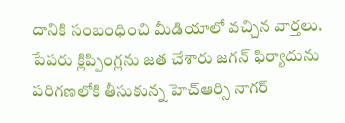దానికి సంబంధించి మీడియాలో వచ్చిన వార్తలు. పేపరు క్లిప్పింగ్లను జత చేశారు జగన్ ఫిర్యాదును పరిగణలోకి తీసుకున్న హెచ్ఆర్సి నాగర్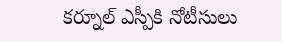కర్నూల్ ఎస్పీకి నోటీసులు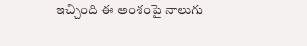ఇచ్చింది ఈ అంశంపై నాలుగు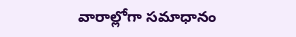వారాల్లోగా సమాధానం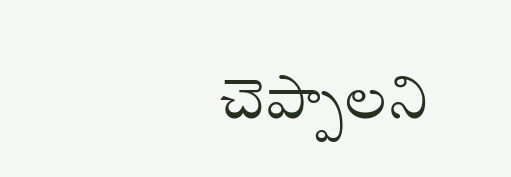చెప్పాలని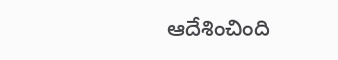ఆదేశించింది